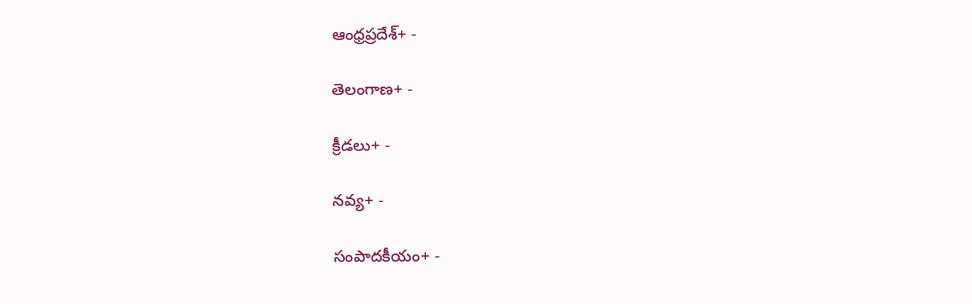ఆంధ్రప్రదేశ్+ -

తెలంగాణ+ -

క్రీడలు+ -

నవ్య+ -

సంపాదకీయం+ -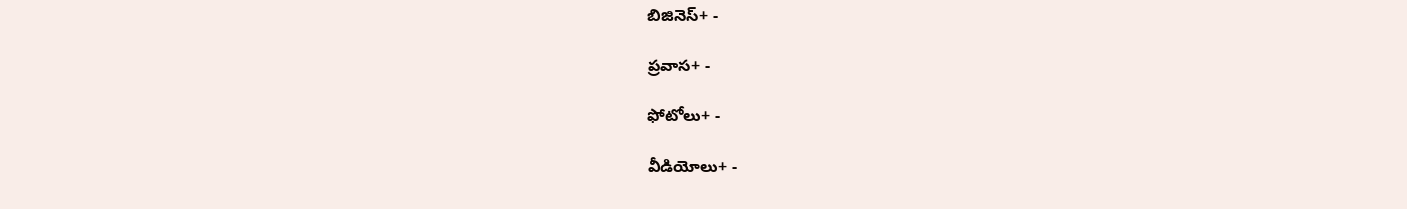బిజినెస్+ -

ప్రవాస+ -

ఫోటోలు+ -

వీడియోలు+ -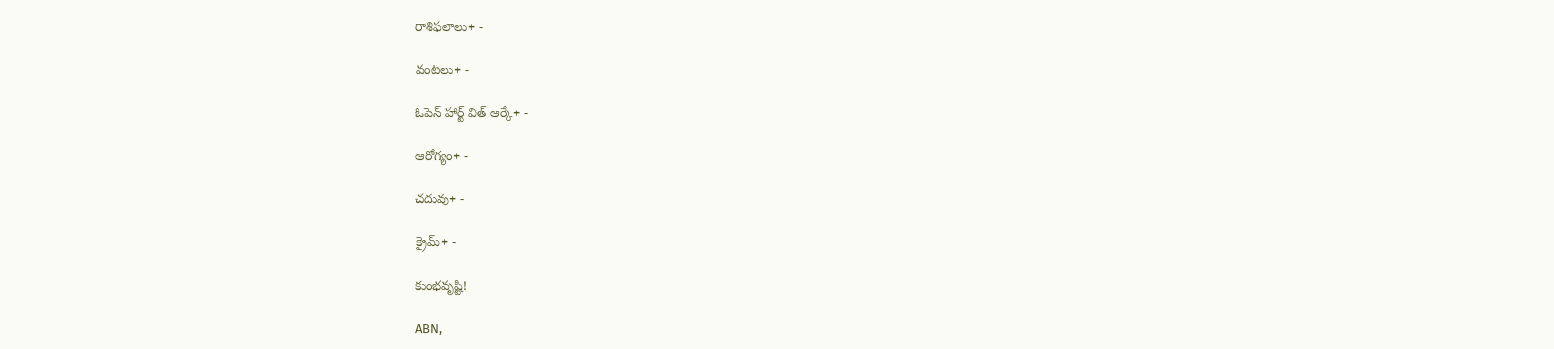రాశిఫలాలు+ -

వంటలు+ -

ఓపెన్ హార్ట్ విత్ ఆర్కే+ -

ఆరోగ్యం+ -

చదువు+ -

క్రైమ్+ -

కుంభవృష్టి!

ABN,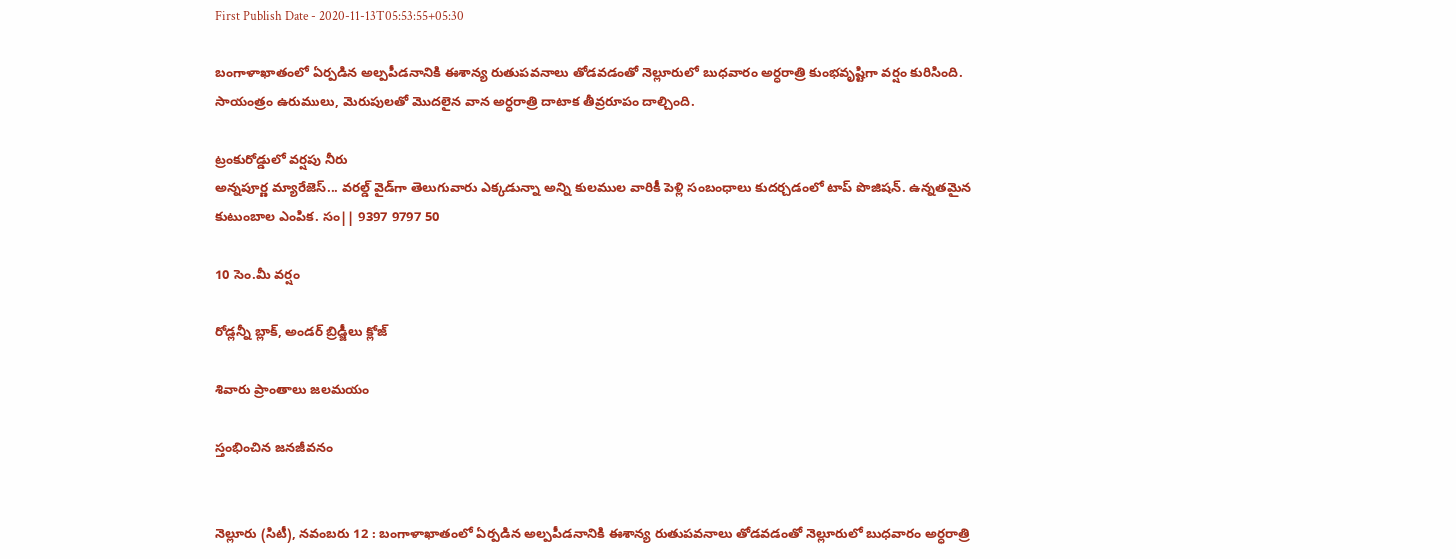First Publish Date - 2020-11-13T05:53:55+05:30

బంగాళాఖాతంలో ఏర్పడిన అల్పపీడనానికి ఈశాన్య రుతుపవనాలు తోడవడంతో నెల్లూరులో బుధవారం అర్ధరాత్రి కుంభవృష్టిగా వర్షం కురిసింది. సాయంత్రం ఉరుములు, మెరుపులతో మొదలైన వాన అర్ధరాత్రి దాటాక తీవ్రరూపం దాల్చింది.

ట్రంకురోడ్డులో వర్షపు నీరు
అన్నపూర్ణ మ్యారేజెస్... వరల్డ్ వైడ్‌గా తెలుగువారు ఎక్కడున్నా అన్ని కులముల వారికీ పెళ్లి సంబంధాలు కుదర్చడంలో టాప్ పొజిషన్. ఉన్నతమైన కుటుంబాల ఎంపిక. సం|| 9397 9797 50

10 సెం.మీ వర్షం

రోడ్లన్నీ బ్లాక్‌, అండర్‌ బ్రిడ్జీలు క్లోజ్‌

శివారు ప్రాంతాలు జలమయం

స్తంభించిన జనజీవనం


నెల్లూరు (సిటీ), నవంబరు 12 : బంగాళాఖాతంలో ఏర్పడిన అల్పపీడనానికి ఈశాన్య రుతుపవనాలు తోడవడంతో నెల్లూరులో బుధవారం అర్ధరాత్రి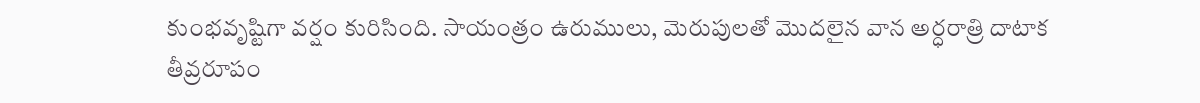కుంభవృష్టిగా వర్షం కురిసింది. సాయంత్రం ఉరుములు, మెరుపులతో మొదలైన వాన అర్ధరాత్రి దాటాక తీవ్రరూపం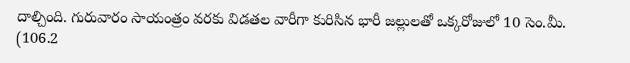దాల్చింది. గురువారం సాయంత్రం వరకు విడతల వారీగా కురిసిన భారీ జల్లులతో ఒక్కరోజులో 10 సెం.మీ. (106.2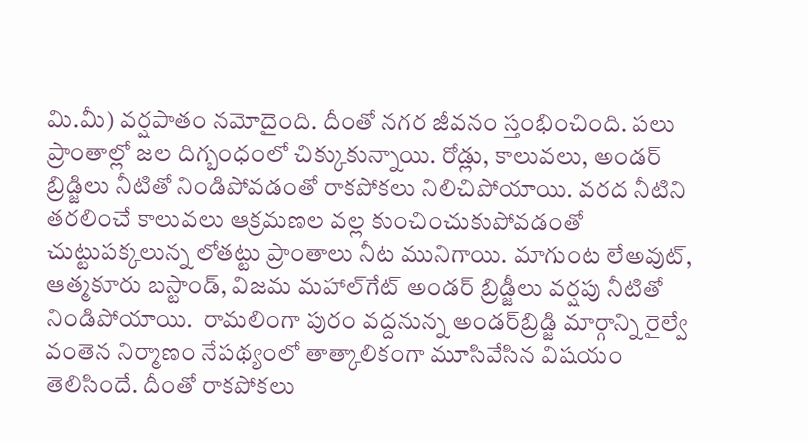మి.మీ) వర్షపాతం నమోదైంది. దీంతో నగర జీవనం స్తంభించింది. పలు ప్రాంతాల్లో జల దిగ్బంధంలో చిక్కుకున్నాయి. రోడ్లు, కాలువలు, అండర్‌ బ్రిడ్జిలు నీటితో నిండిపోవడంతో రాకపోకలు నిలిచిపోయాయి. వరద నీటిని తరలించే కాలువలు ఆక్రమణల వల్ల కుంచించుకుపోవడంతో చుట్టుపక్కలున్న లోతట్టు ప్రాంతాలు నీట మునిగాయి. మాగుంట లేఅవుట్‌, ఆత్మకూరు బస్టాండ్‌, విజమ మహాల్‌గేట్‌ అండర్‌ బ్రిడ్జీలు వర్షపు నీటితో నిండిపోయాయి.  రామలింగా పురం వద్దనున్న అండర్‌బ్రిడ్జి మార్గాన్ని రైల్వే వంతెన నిర్మాణం నేపథ్యంలో తాత్కాలికంగా మూసివేసిన విషయం తెలిసిందే. దీంతో రాకపోకలు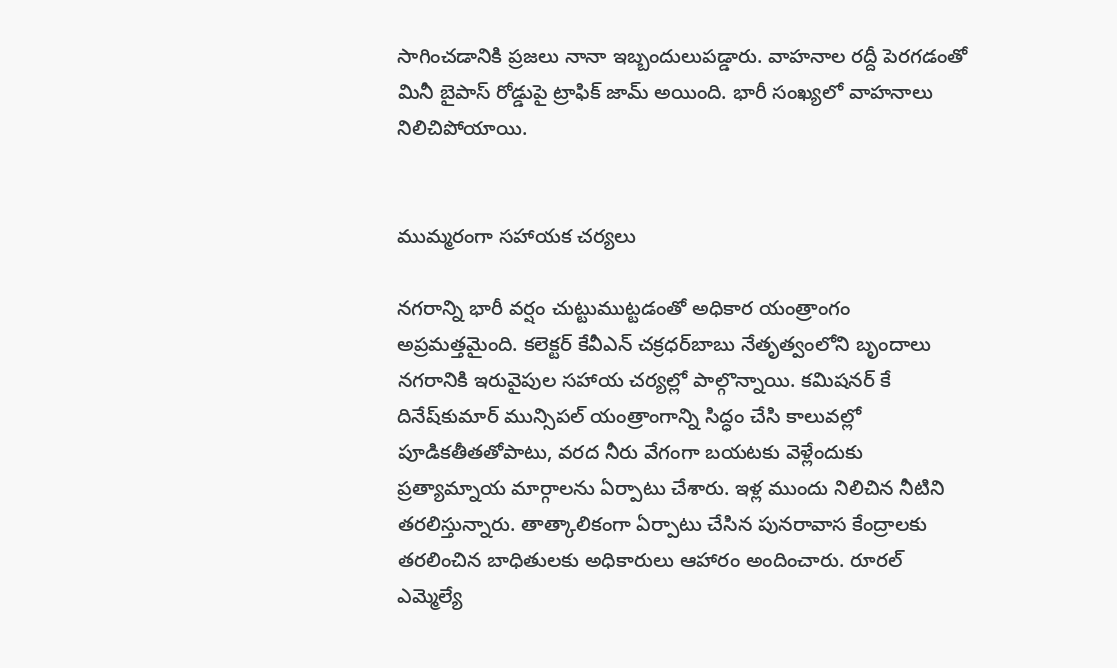సాగించడానికి ప్రజలు నానా ఇబ్బందులుపడ్డారు. వాహనాల రద్దీ పెరగడంతో మినీ బైపాస్‌ రోడ్డుపై ట్రాఫిక్‌ జామ్‌ అయింది. భారీ సంఖ్యలో వాహనాలు నిలిచిపోయాయి.


ముమ్మరంగా సహాయక చర్యలు

నగరాన్ని భారీ వర్షం చుట్టుముట్టడంతో అధికార యంత్రాంగం అప్రమత్తమైంది. కలెక్టర్‌ కేవీఎన్‌ చక్రధర్‌బాబు నేతృత్వంలోని బృందాలు నగరానికి ఇరువైపుల సహాయ చర్యల్లో పాల్గొన్నాయి. కమిషనర్‌ కే దినేష్‌కుమార్‌ మున్సిపల్‌ యంత్రాంగాన్ని సిద్ధం చేసి కాలువల్లో పూడికతీతతోపాటు, వరద నీరు వేగంగా బయటకు వెళ్లేందుకు ప్రత్యామ్నాయ మార్గాలను ఏర్పాటు చేశారు. ఇళ్ల ముందు నిలిచిన నీటిని తరలిస్తున్నారు. తాత్కాలికంగా ఏర్పాటు చేసిన పునరావాస కేంద్రాలకు తరలించిన బాధితులకు అధికారులు ఆహారం అందించారు. రూరల్‌ ఎమ్మెల్యే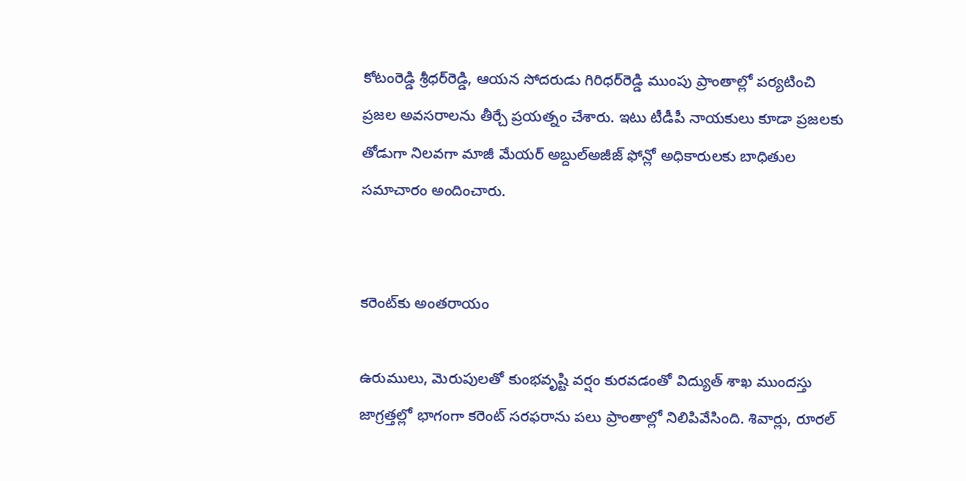కోటంరెడ్డి శ్రీధర్‌రెడ్డి, ఆయన సోదరుడు గిరిధర్‌రెడ్డి ముంపు ప్రాంతాల్లో పర్యటించి ప్రజల అవసరాలను తీర్చే ప్రయత్నం చేశారు. ఇటు టీడీపీ నాయకులు కూడా ప్రజలకు తోడుగా నిలవగా మాజీ మేయర్‌ అబ్దుల్‌అజీజ్‌ ఫోన్లో అధికారులకు బాధితుల సమాచారం అందించారు.


కరెంట్‌కు అంతరాయం

ఉరుములు, మెరుపులతో కుంభవృష్టి వర్షం కురవడంతో విద్యుత్‌ శాఖ ముందస్తు జాగ్రత్తల్లో భాగంగా కరెంట్‌ సరఫరాను పలు ప్రాంతాల్లో నిలిపివేసింది. శివార్లు, రూరల్‌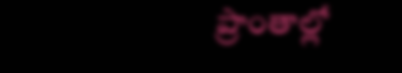ప్రాంతాల్లో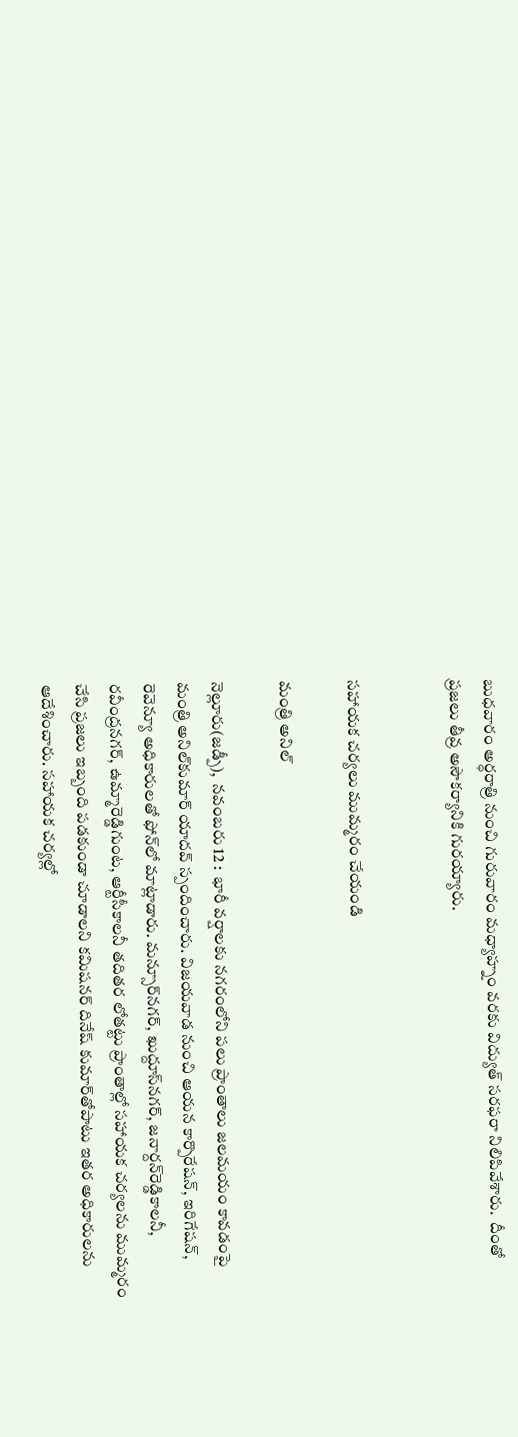బుధవారం అర్ధరాత్రి నుంచి గురువారం మధ్యాహ్నం వరకు విద్యుత్‌ సరఫరా నిలిపివేశారు.  దీంతో ప్రజలు తీవ్ర అసౌకర్యానికి గురయ్యారు.


సహాయక చర్యలు ముమ్మరం చేయండి

మంత్రి అనిల్‌

నెల్లూరు(జడ్పీ),  నవంబరు 12 :  భారీ వర్షాలకు నగరంలోని పలు ప్రాంతాలు జలమయం కావడంపై మంత్రి అనిల్‌కుమార్‌ యాదవ్‌ స్పందించారు. విజయవాడ నుంచి ఆయన కార్పొరేషన్‌, ఇరిగేషన్‌, రెవెన్యూ అధికారులతో ఫోన్‌లో మాట్లాడారు. మన్సూర్‌నగర్‌, ఖుద్దూస్‌నగర్‌, జనార్దన్‌రెడ్డికాలనీ,  రవీంద్రనగర్‌, ఉమ్మారెడ్డిగుంట, ఆర్టీసీకాలనీ తదితర లోతట్టు ప్రాంతాల్లో సహాయక చర్యలను ముమ్మరం చేసి ప్రజలు ఇబ్బంది పడకుండా చూడాలని కమిషనర్‌ దినేష్‌ కుమార్‌తోపాటు ఇతర అధికారులను ఆదేశించారు. సహాయక చర్యల్లో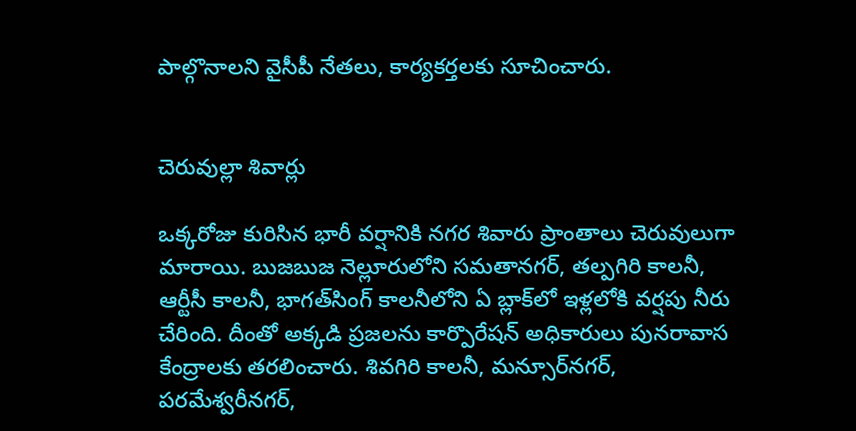పాల్గొనాలని వైసీపీ నేతలు, కార్యకర్తలకు సూచించారు.


చెరువుల్లా శివార్లు

ఒక్కరోజు కురిసిన భారీ వర్షానికి నగర శివారు ప్రాంతాలు చెరువులుగా మారాయి. బుజబుజ నెల్లూరులోని సమతానగర్‌, తల్పగిరి కాలనీ, ఆర్టీసీ కాలనీ, భాగత్‌సింగ్‌ కాలనీలోని ఏ బ్లాక్‌లో ఇళ్లలోకి వర్షపు నీరు చేరింది. దీంతో అక్కడి ప్రజలను కార్పొరేషన్‌ అధికారులు పునరావాస కేంద్రాలకు తరలించారు. శివగిరి కాలనీ, మన్సూర్‌నగర్‌, పరమేశ్వరీనగర్‌,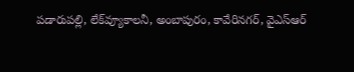పడారుపల్లి, లేక్‌వ్యూకాలనీ, అంబాపురం, కావేరినగర్‌, వైఎస్‌ఆర్‌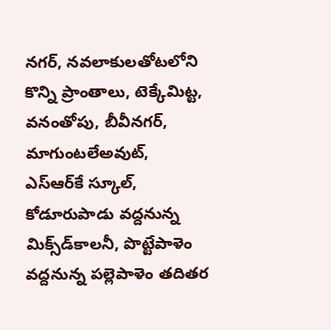నగర్‌, నవలాకులతోటలోని కొన్ని ప్రాంతాలు, టెక్కేమిట్ట, వనంతోపు, బీవీనగర్‌, మాగుంటలేఅవుట్‌, ఎస్‌ఆర్‌కే స్కూల్‌, కోడూరుపాడు వద్దనున్న మిక్స్‌డ్‌కాలనీ, పొట్టేపాళెం వద్దనున్న పల్లెపాళెం తదితర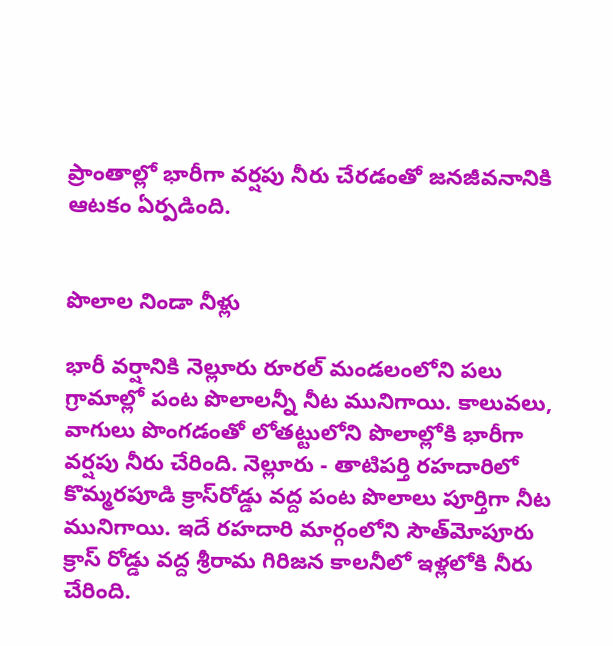ప్రాంతాల్లో భారీగా వర్షపు నీరు చేరడంతో జనజీవనానికి ఆటకం ఏర్పడింది.


పొలాల నిండా నీళ్లు

భారీ వర్షానికి నెల్లూరు రూరల్‌ మండలంలోని పలు గ్రామాల్లో పంట పొలాలన్నీ నీట మునిగాయి. కాలువలు, వాగులు పొంగడంతో లోతట్టులోని పొలాల్లోకి భారీగా వర్షపు నీరు చేరింది. నెల్లూరు - తాటిపర్తి రహదారిలో కొమ్మరపూడి క్రాస్‌రోడ్డు వద్ద పంట పొలాలు పూర్తిగా నీట మునిగాయి. ఇదే రహదారి మార్గంలోని సౌత్‌మోపూరు క్రాస్‌ రోడ్డు వద్ద శ్రీరామ గిరిజన కాలనీలో ఇళ్లలోకి నీరు చేరింది.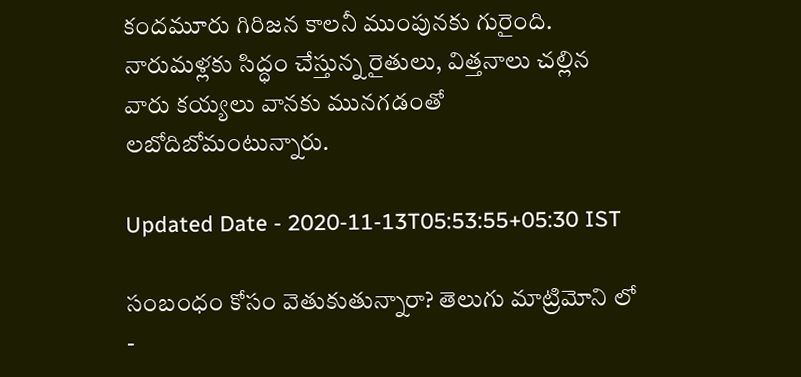కందమూరు గిరిజన కాలనీ ముంపునకు గురైంది. నారుమళ్లకు సిద్ధం చేస్తున్న రైతులు, విత్తనాలు చల్లిన వారు కయ్యలు వానకు మునగడంతో లబోదిబోమంటున్నారు.

Updated Date - 2020-11-13T05:53:55+05:30 IST

సంబంధం కోసం వెతుకుతున్నారా? తెలుగు మాట్రిమోని లో -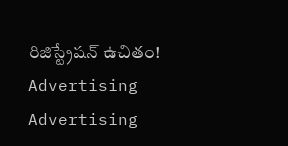రిజిస్ట్రేషన్ ఉచితం!
Advertising
Advertising